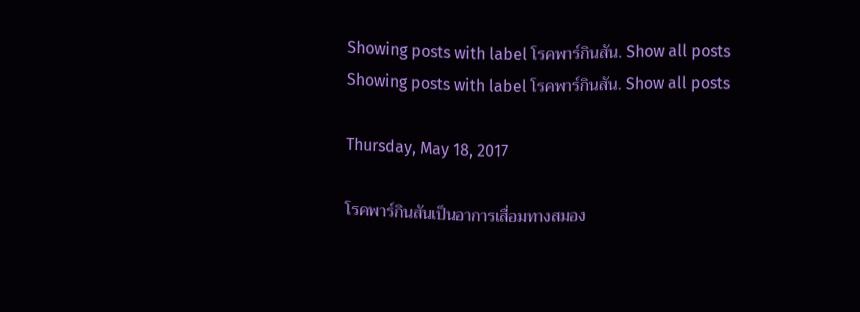Showing posts with label โรคพาร์กินสัน. Show all posts
Showing posts with label โรคพาร์กินสัน. Show all posts

Thursday, May 18, 2017

โรคพาร์กินสันเป็นอาการเสื่อมทางสมอง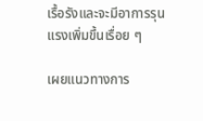เรื้อรังและจะมีอาการรุนแรงเพิ่มขึ้นเรื่อย ๆ

เผยแนวทางการ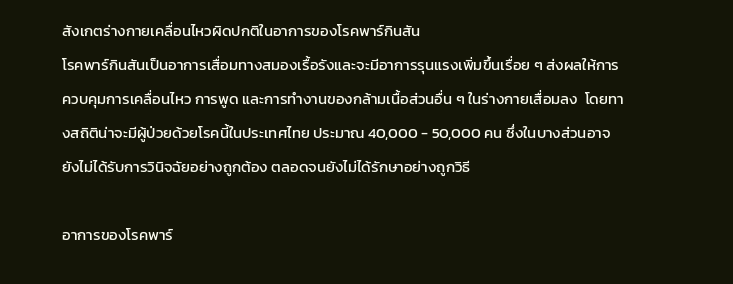สังเกตร่างกายเคลื่อนไหวผิดปกติในอาการของโรคพาร์กินสัน
โรคพาร์กินสันเป็นอาการเสื่อมทางสมองเรื้อรังและจะมีอาการรุนแรงเพิ่มขึ้นเรื่อย ๆ ส่งผลให้การควบคุมการเคลื่อนไหว การพูด และการทำงานของกล้ามเนื้อส่วนอื่น ๆ ในร่างกายเสื่อมลง  โดยทางสถิติน่าจะมีผู้ป่วยด้วยโรคนี้ในประเทศไทย ประมาณ 40,000 - 50,000 คน ซึ่งในบางส่วนอาจยังไม่ได้รับการวินิจฉัยอย่างถูกต้อง ตลอดจนยังไม่ได้รักษาอย่างถูกวิธี

อาการของโรคพาร์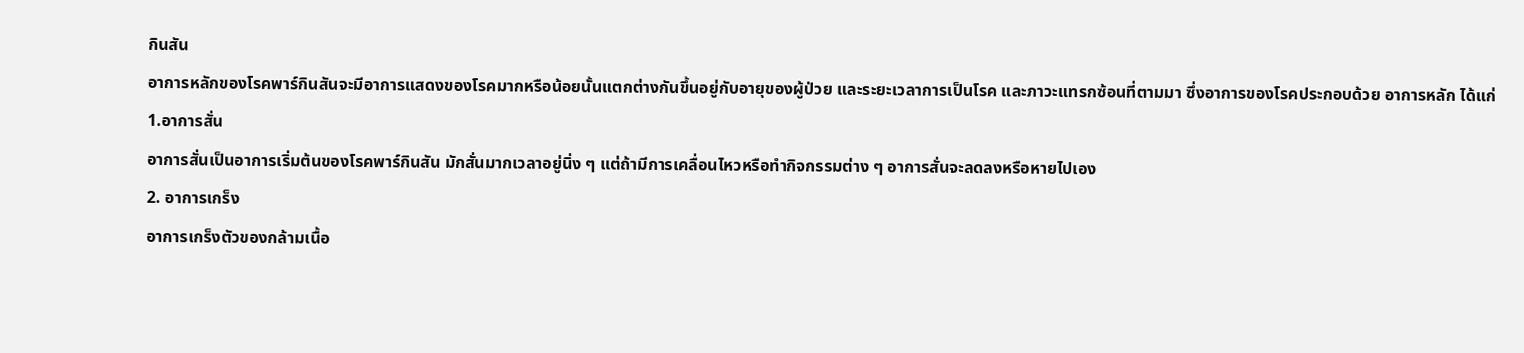กินสัน
อาการหลักของโรคพาร์กินสันจะมีอาการแสดงของโรคมากหรือน้อยนั้นแตกต่างกันขึ้นอยู่กับอายุของผู้ป่วย และระยะเวลาการเป็นโรค และภาวะแทรกซ้อนที่ตามมา ซึ่งอาการของโรคประกอบด้วย อาการหลัก ได้แก่
1.อาการสั่น
อาการสั่นเป็นอาการเริ่มต้นของโรคพาร์กินสัน มักสั่นมากเวลาอยู่นิ่ง ๆ แต่ถ้ามีการเคลื่อนไหวหรือทำกิจกรรมต่าง ๆ อาการสั่นจะลดลงหรือหายไปเอง
2. อาการเกร็ง
อาการเกร็งตัวของกล้ามเนื้อ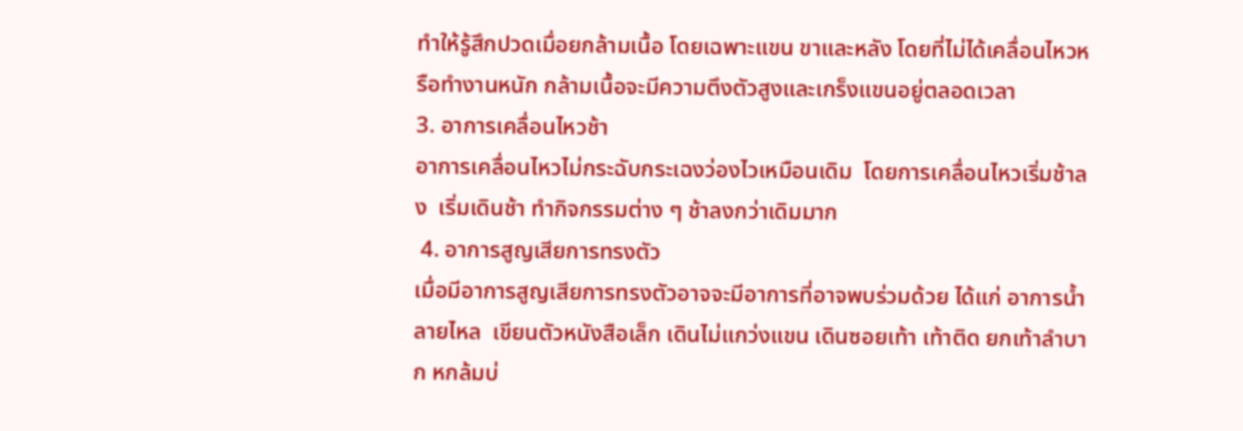ทำให้รู้สึกปวดเมื่อยกล้ามเนื้อ โดยเฉพาะแขน ขาและหลัง โดยที่ไม่ได้เคลื่อนไหวหรือทำงานหนัก กล้ามเนื้อจะมีความตึงตัวสูงและเกร็งแขนอยู่ตลอดเวลา
3. อาการเคลื่อนไหวช้า
อาการเคลื่อนไหวไม่กระฉับกระเฉงว่องไวเหมือนเดิม  โดยการเคลื่อนไหวเริ่มช้าลง  เริ่มเดินช้า ทำกิจกรรมต่าง ๆ ช้าลงกว่าเดิมมาก
 4. อาการสูญเสียการทรงตัว
เมื่อมีอาการสูญเสียการทรงตัวอาจจะมีอาการที่อาจพบร่วมด้วย ได้แก่ อาการน้ำลายไหล  เขียนตัวหนังสือเล็ก เดินไม่แกว่งแขน เดินซอยเท้า เท้าติด ยกเท้าลำบาก หกล้มบ่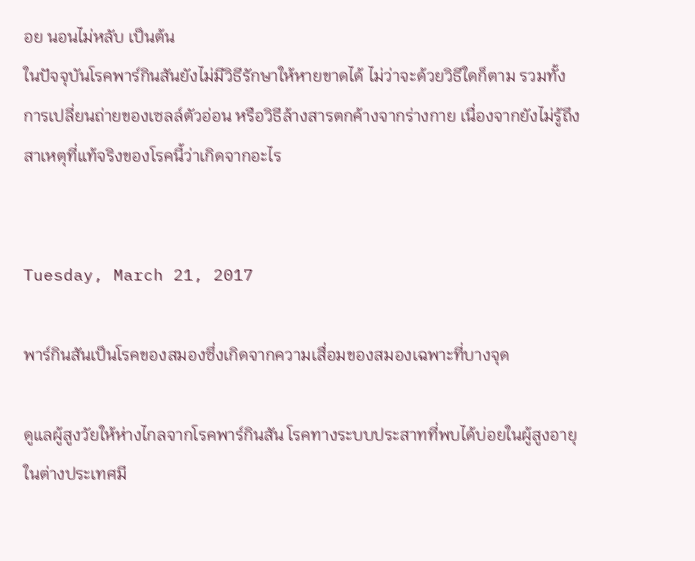อย นอนไม่หลับ เป็นต้น
ในปัจจุบันโรคพาร์กินสันยังไม่มีวิธีรักษาให้หายขาดได้ ไม่ว่าจะด้วยวิธีใดก็ตาม รวมทั้งการเปลี่ยนถ่ายของเซลล์ตัวอ่อน หรือวิธีล้างสารตกค้างจากร่างกาย เนื่องจากยังไม่รู้ถึงสาเหตุที่แท้จริงของโรคนี้ว่าเกิดจากอะไร


Tuesday, March 21, 2017

พาร์กินสันเป็นโรคของสมองซึ่งเกิดจากความเสื่อมของสมองเฉพาะที่บางจุด

ดูแลผู้สูงวัยให้ห่างไกลจากโรคพาร์กินสัน โรคทางระบบประสาทที่พบได้บ่อยในผู้สูงอายุ
ในต่างประเทศมี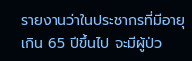รายงานว่าในประชากรที่มีอายุเกิน 65 ปีขึ้นไป จะมีผู้ป่ว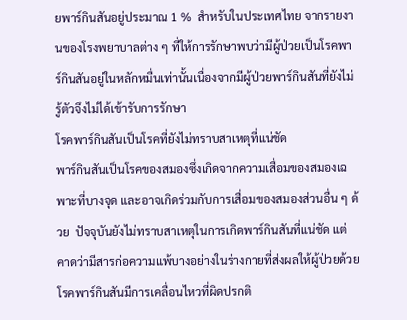ยพาร์กินสันอยู่ประมาณ 1 %  สำหรับในประเทศไทย จากรายงานของโรงพยาบาลต่าง ๆ ที่ให้การรักษาพบว่ามีผู้ป่วยเป็นโรคพาร์กินสันอยู่ในหลักหมื่นเท่านั้นเนื่องจากมีผู้ป่วยพาร์กินสันที่ยังไม่รู้ตัวจึงไม่ได้เข้ารับการรักษา
โรคพาร์กินสันเป็นโรคที่ยังไม่ทราบสาเหตุที่แน่ชัด
พาร์กินสันเป็นโรคของสมองซึ่งเกิดจากความเสื่อมของสมองเฉพาะที่บางจุด และอาจเกิดร่วมกับการเสื่อมของสมองส่วนอื่น ๆ ด้วย  ปัจจุบันยังไม่ทราบสาเหตุในการเกิดพาร์กินสันที่แน่ชัด แต่คาดว่ามีสารก่อความแพ้บางอย่างในร่างกายที่ส่งผลให้ผู้ป่วยด้วยโรคพาร์กินสันมีการเคลื่อนไหวที่ผิดปรกติ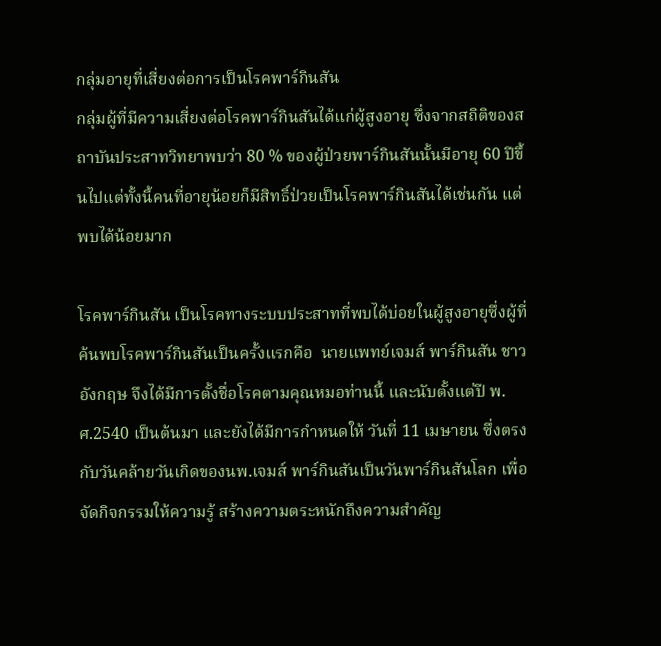กลุ่มอายุที่เสี่ยงต่อการเป็นโรคพาร์กินสัน
กลุ่มผู้ที่มีความเสี่ยงต่อโรคพาร์กินสันได้แก่ผู้สูงอายุ ซึ่งจากสถิติของสถาบันประสาทวิทยาพบว่า 80 % ของผู้ป่วยพาร์กินสันนั้นมีอายุ 60 ปีขึ้นไปแต่ทั้งนี้คนที่อายุน้อยก็มีสิทธิ์ป่วยเป็นโรคพาร์กินสันได้เช่นกัน แต่พบได้น้อยมาก

โรคพาร์กินสัน เป็นโรคทางระบบประสาทที่พบได้บ่อยในผู้สูงอายุซึ่งผู้ที่ค้นพบโรคพาร์กินสันเป็นครั้งแรกคือ  นายแพทย์เจมส์ พาร์กินสัน ชาวอังกฤษ จึงได้มีการตั้งชื่อโรคตามคุณหมอท่านนี้ และนับตั้งแต่ปี พ.ศ.2540 เป็นต้นมา และยังได้มีการกำหนดให้ วันที่ 11 เมษายน ซึ่งตรงกับวันคล้ายวันเกิดของนพ.เจมส์ พาร์กินสันเป็นวันพาร์กินสันโลก เพื่อจัดกิจกรรมให้ความรู้ สร้างความตระหนักถึงความสำคัญ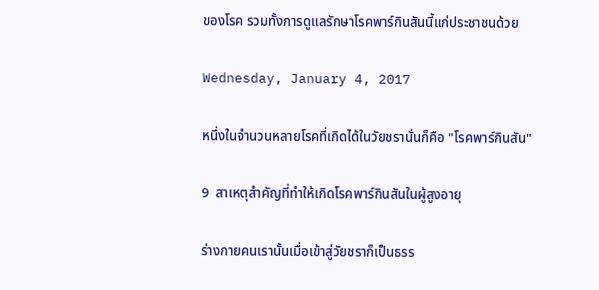ของโรค รวมทั้งการดูแลรักษาโรคพาร์กินสันนี้แก่ประชาชนด้วย

Wednesday, January 4, 2017

หนึ่งในจำนวนหลายโรคที่เกิดได้ในวัยชรานั่นก็คือ "โรคพาร์กินสัน"

9  สาเหตุสำคัญที่ทำให้เกิดโรคพาร์กินสันในผู้สูงอายุ

ร่างกายคนเรานั้นเมื่อเข้าสู่วัยชราก็เป็นธรร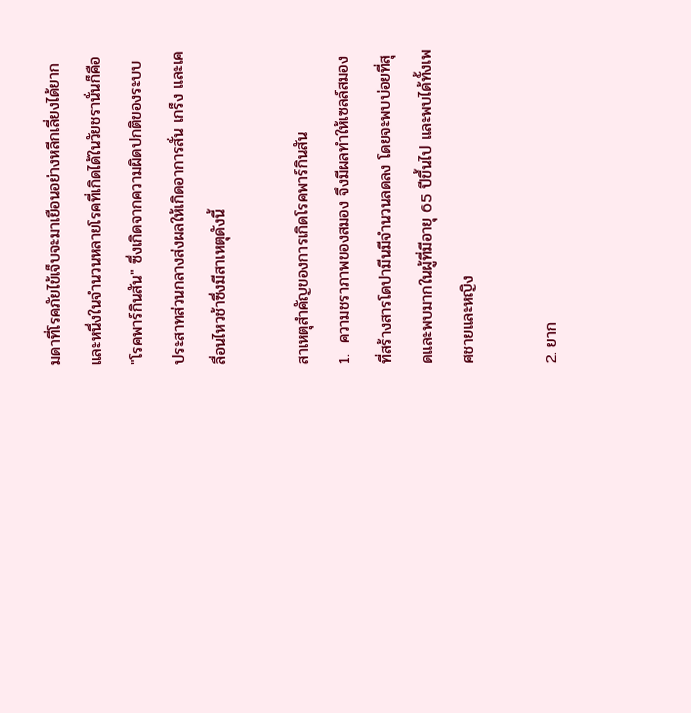มดาที่โรคภัยไข้เจ็บจะมาเยือนอย่างหลีกเลี่ยงได้ยาก และหนึ่งในจำนวนหลายโรคที่เกิดได้ในวัยชรานั่นก็คือ "โรคพาร์กินสัน" ซึ่งเกิดจากความผิดปกติของระบบประสาทส่วนกลางส่งผลให้เกิดอาการสั่น เกร็ง และเคลื่อนไหวช้าซึ่งมีสาเหตุดังนี้

สาเหตุสำคัญของการเกิดโรคพาร์กินสัน
1.  ความชราภาพของสมอง จึงมีผลทำให้เซลล์สมองที่สร้างสารโดปามีนมีจำนวนลดลง โดยจะพบบ่อยที่สุดและพบมากในผู้ที่มีอายุ 65 ปีขึ้นไป และพบได้ทั้งเพศชายและหญิง

2. ยาก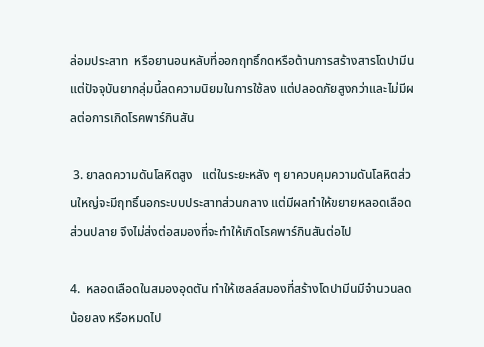ล่อมประสาท  หรือยานอนหลับที่ออกฤทธิ์กดหรือต้านการสร้างสารโดปามีน แต่ปัจจุบันยากลุ่มนี้ลดความนิยมในการใช้ลง แต่ปลอดภัยสูงกว่าและไม่มีผลต่อการเกิดโรคพาร์กินสัน

 3. ยาลดความดันโลหิตสูง   แต่ในระยะหลัง ๆ ยาควบคุมความดันโลหิตส่วนใหญ่จะมีฤทธิ์นอกระบบประสาทส่วนกลาง แต่มีผลทำให้ขยายหลอดเลือดส่วนปลาย จึงไม่ส่งต่อสมองที่จะทำให้เกิดโรคพาร์กินสันต่อไป

4.  หลอดเลือดในสมองอุดตัน ทำให้เซลล์สมองที่สร้างโดปามีนมีจำนวนลดน้อยลง หรือหมดไป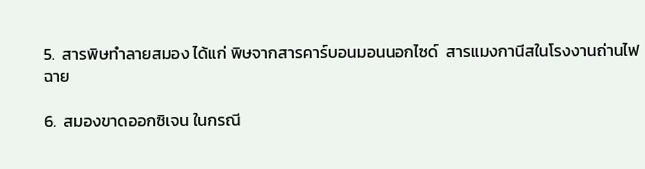5.  สารพิษทำลายสมอง ได้แก่ พิษจากสารคาร์บอนมอนนอกไซด์  สารแมงกานีสในโรงงานถ่านไฟฉาย

6.  สมองขาดออกซิเจน ในกรณี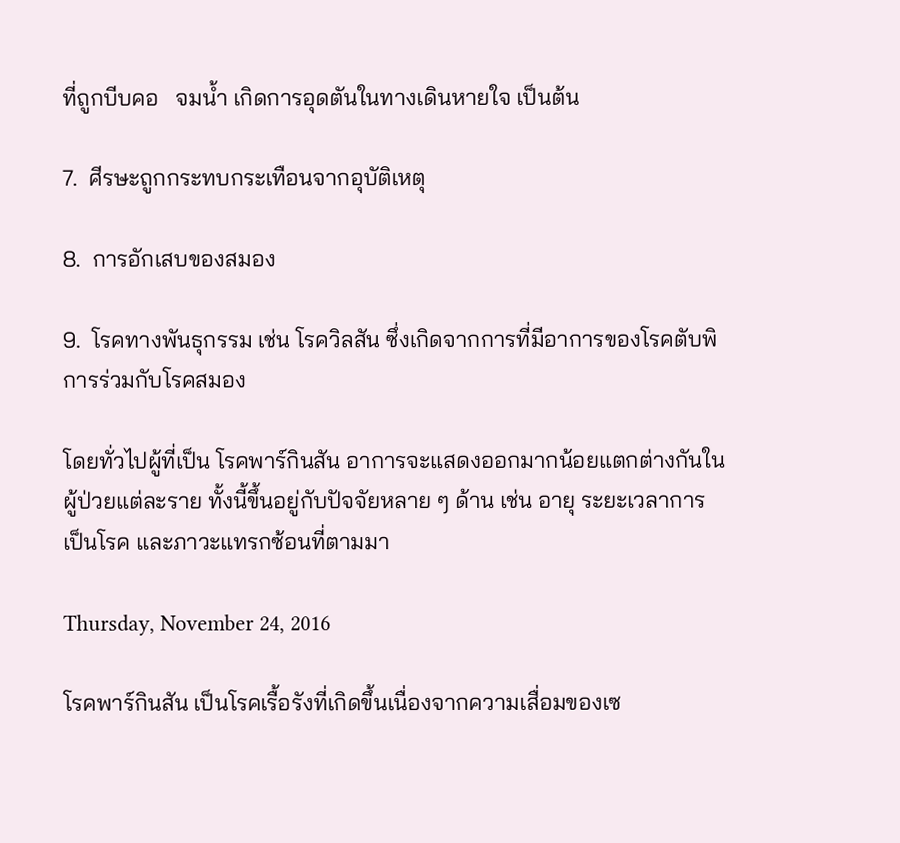ที่ถูกบีบคอ   จมน้ำ เกิดการอุดตันในทางเดินหายใจ เป็นต้น

7.  ศีรษะถูกกระทบกระเทือนจากอุบัติเหตุ

8.  การอักเสบของสมอง

9.  โรคทางพันธุกรรม เช่น โรควิลสัน ซึ่งเกิดจากการที่มีอาการของโรคตับพิการร่วมกับโรคสมอง

โดยทั่วไปผู้ที่เป็น โรคพาร์กินสัน อาการจะแสดงออกมากน้อยแตกต่างกันในผู้ป่วยแต่ละราย ทั้งนี้ขึ้นอยู่กับปัจจัยหลาย ๆ ด้าน เช่น อายุ ระยะเวลาการเป็นโรค และภาวะแทรกซ้อนที่ตามมา

Thursday, November 24, 2016

โรคพาร์กินสัน เป็นโรคเรื้อรังที่เกิดขึ้นเนื่องจากความเสื่อมของเซ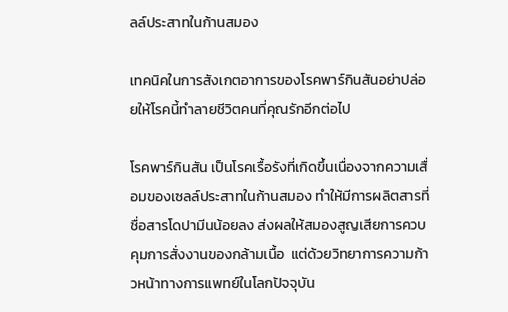ลล์ประสาทในก้านสมอง

เทคนิคในการสังเกตอาการของโรคพาร์กินสันอย่าปล่อยให้โรคนี้ทำลายชีวิตคนที่คุณรักอีกต่อไป

โรคพาร์กินสัน เป็นโรคเรื้อรังที่เกิดขึ้นเนื่องจากความเสื่อมของเซลล์ประสาทในก้านสมอง ทำให้มีการผลิตสารที่ชื่อสารโดปามีนน้อยลง ส่งผลให้สมองสูญเสียการควบคุมการสั่งงานของกล้ามเนื้อ  แต่ด้วยวิทยาการความก้าวหน้าทางการแพทย์ในโลกปัจจุบัน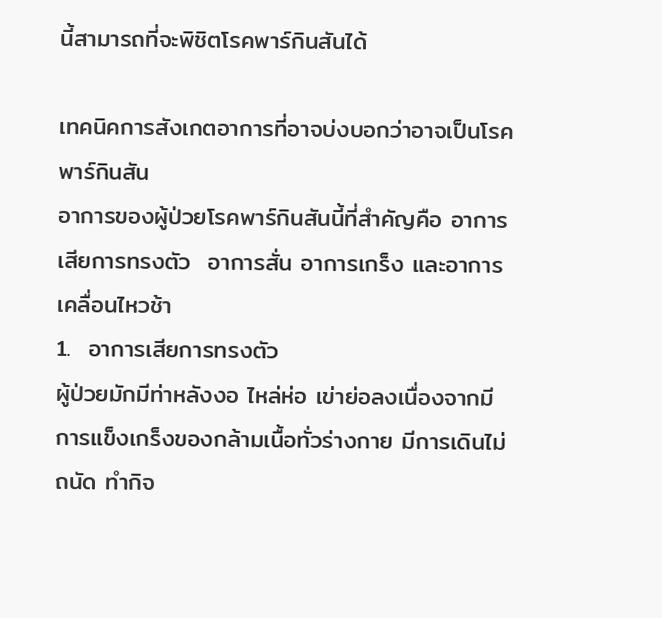นี้สามารถที่จะพิชิตโรคพาร์กินสันได้

เทคนิคการสังเกตอาการที่อาจบ่งบอกว่าอาจเป็นโรคพาร์กินสัน
อาการของผู้ป่วยโรคพาร์กินสันนี้ที่สำคัญคือ อาการเสียการทรงตัว  อาการสั่น อาการเกร็ง และอาการเคลื่อนไหวช้า
1.  อาการเสียการทรงตัว
ผู้ป่วยมักมีท่าหลังงอ ไหล่ห่อ เข่าย่อลงเนื่องจากมีการแข็งเกร็งของกล้ามเนื้อทั่วร่างกาย มีการเดินไม่ถนัด ทำกิจ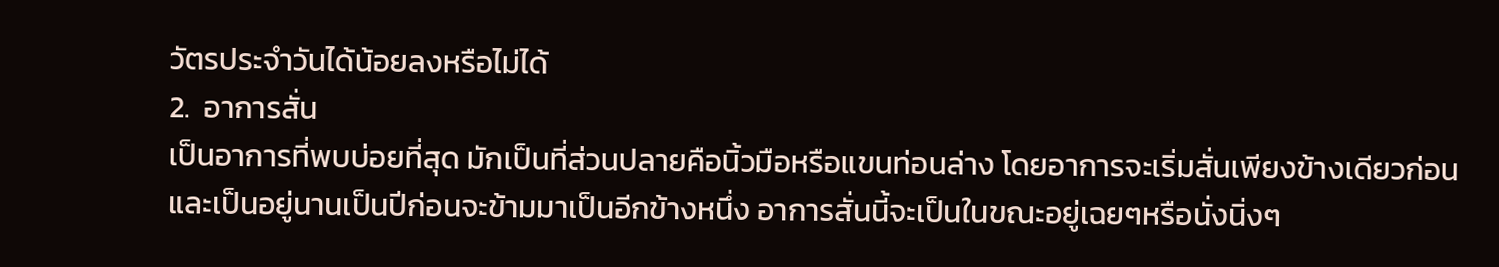วัตรประจำวันได้น้อยลงหรือไม่ได้
2.  อาการสั่น
เป็นอาการที่พบบ่อยที่สุด มักเป็นที่ส่วนปลายคือนิ้วมือหรือแขนท่อนล่าง โดยอาการจะเริ่มสั่นเพียงข้างเดียวก่อน และเป็นอยู่นานเป็นปีก่อนจะข้ามมาเป็นอีกข้างหนึ่ง อาการสั่นนี้จะเป็นในขณะอยู่เฉยๆหรือนั่งนิ่งๆ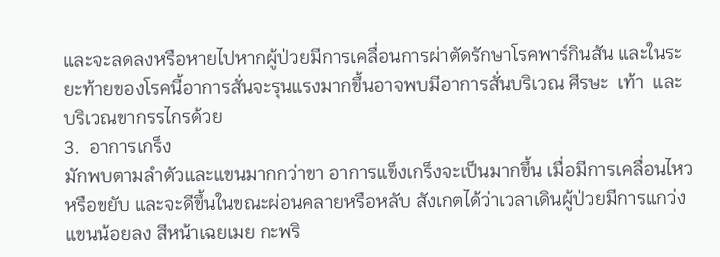และจะลดลงหรือหายไปหากผู้ป่วยมีการเคลื่อนการผ่าตัดรักษาโรคพาร์กินสัน และในระยะท้ายของโรคนี้อาการสั่นจะรุนแรงมากขึ้นอาจพบมีอาการสั่นบริเวณ ศีรษะ  เท้า  และบริเวณขากรรไกรด้วย
3.  อาการเกร็ง
มักพบตามลำตัวและแขนมากกว่าขา อาการแข็งเกร็งจะเป็นมากขึ้น เมื่อมีการเคลื่อนไหวหรือขยับ และจะดีขึ้นในขณะผ่อนคลายหรือหลับ สังเกตได้ว่าเวลาเดินผู้ป่วยมีการแกว่งแขนน้อยลง สีหน้าเฉยเมย กะพริ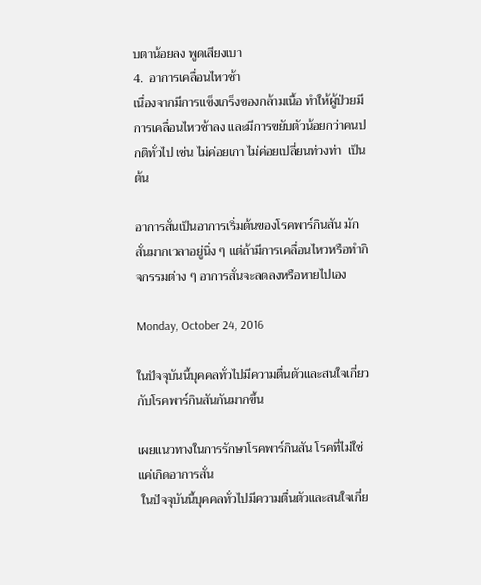บตาน้อยลง พูดเสียงเบา
4.  อาการเคลื่อนไหวช้า
เนื่องจากมีการแข็งเกร็งของกล้ามเนื้อ ทำให้ผู้ป่วยมีการเคลื่อนไหวช้าลง และมีการขยับตัวน้อยกว่าคนปกติทั่วไป เช่น ไม่ค่อยเกา ไม่ค่อยเปลี่ยนท่วงท่า  เป็นต้น

อาการสั่นเป็นอาการเริ่มต้นของโรคพาร์กินสัน มักสั่นมากเวลาอยู่นิ่ง ๆ แต่ถ้ามีการเคลื่อนไหวหรือทำกิจกรรมต่าง ๆ อาการสั่นจะลดลงหรือหายไปเอง

Monday, October 24, 2016

ในปัจจุบันนี้บุคคลทั่วไปมีความตื่นตัวและสนใจเกี่ยวกับโรคพาร์กินสันกันมากขึ้น

เผยแนวทางในการรักษาโรคพาร์กินสัน โรคที่ไม่ใช่แค่เกิดอาการสั่น
 ในปัจจุบันนี้บุคคลทั่วไปมีความตื่นตัวและสนใจเกี่ย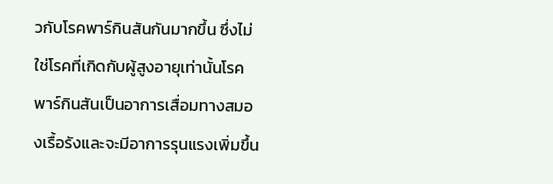วกับโรคพาร์กินสันกันมากขึ้น ซึ่งไม่ใช่โรคที่เกิดกับผู้สูงอายุเท่านั้นโรคพาร์กินสันเป็นอาการเสื่อมทางสมองเรื้อรังและจะมีอาการรุนแรงเพิ่มขึ้น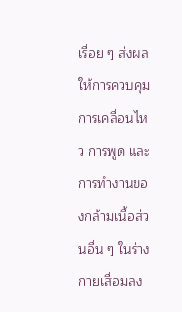เรื่อย ๆ ส่งผลให้การควบคุมการเคลื่อนไหว การพูด และการทำงานของกล้ามเนื้อส่วนอื่น ๆ ในร่างกายเสื่อมลง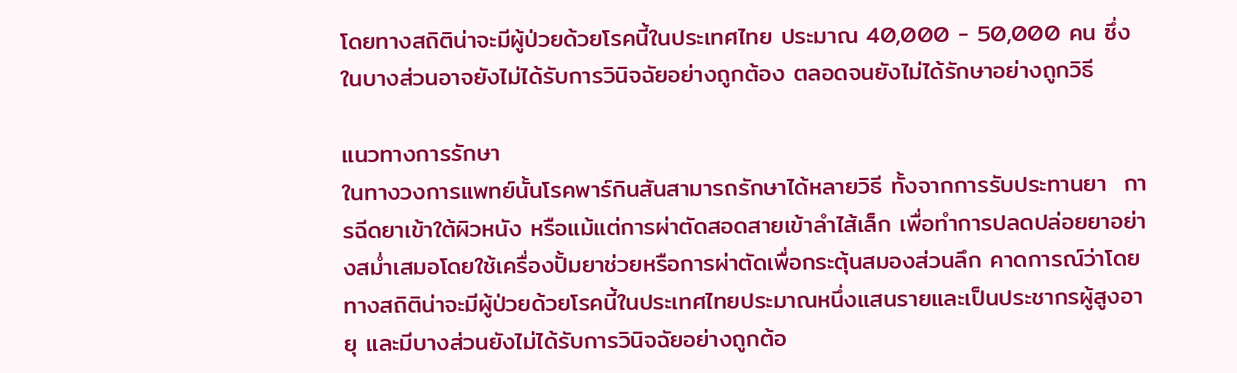โดยทางสถิติน่าจะมีผู้ป่วยด้วยโรคนี้ในประเทศไทย ประมาณ 40,000 - 50,000 คน ซึ่งในบางส่วนอาจยังไม่ได้รับการวินิจฉัยอย่างถูกต้อง ตลอดจนยังไม่ได้รักษาอย่างถูกวิธี

แนวทางการรักษา
ในทางวงการแพทย์นั้นโรคพาร์กินสันสามารถรักษาได้หลายวิธี ทั้งจากการรับประทานยา  การฉีดยาเข้าใต้ผิวหนัง หรือแม้แต่การผ่าตัดสอดสายเข้าลำไส้เล็ก เพื่อทำการปลดปล่อยยาอย่างสม่ำเสมอโดยใช้เครื่องปั้มยาช่วยหรือการผ่าตัดเพื่อกระตุ้นสมองส่วนลึก คาดการณ์ว่าโดยทางสถิติน่าจะมีผู้ป่วยด้วยโรคนี้ในประเทศไทยประมาณหนึ่งแสนรายและเป็นประชากรผู้สูงอายุ และมีบางส่วนยังไม่ได้รับการวินิจฉัยอย่างถูกต้อ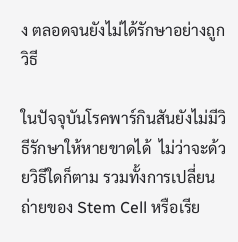ง ตลอดจนยังไม่ได้รักษาอย่างถูกวิธี

ในปัจจุบันโรคพาร์กินสันยังไม่มีวิธีรักษาให้หายขาดได้  ไม่ว่าจะด้วยวิธีใดก็ตาม รวมทั้งการเปลี่ยนถ่ายของ Stem Cell หรือเรีย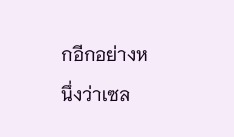กอีกอย่างหนึ่งว่าเซล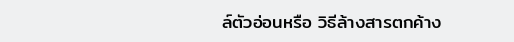ล์ตัวอ่อนหรือ วิธีล้างสารตกค้าง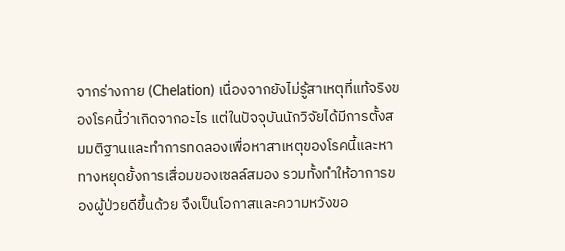จากร่างกาย (Chelation) เนื่องจากยังไม่รู้สาเหตุที่แท้จริงของโรคนี้ว่าเกิดจากอะไร แต่ในปัจจุบันนักวิจัยได้มีการตั้งสมมติฐานและทำการทดลองเพื่อหาสาเหตุของโรคนี้และหาทางหยุดยั้งการเสื่อมของเซลล์สมอง รวมทั้งทำให้อาการของผู้ป่วยดีขึ้นด้วย จึงเป็นโอกาสและความหวังขอ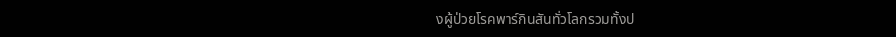งผู้ป่วยโรคพาร์กินสันทั่วโลกรวมทั้งป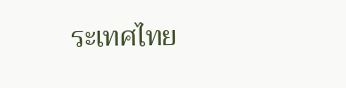ระเทศไทย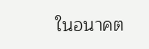ในอนาคต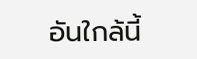อันใกล้นี้